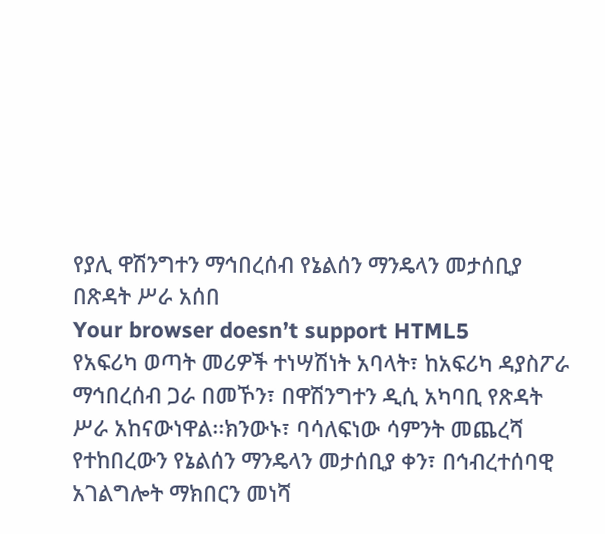የያሊ ዋሽንግተን ማኅበረሰብ የኔልሰን ማንዴላን መታሰቢያ በጽዳት ሥራ አሰበ
Your browser doesn’t support HTML5
የአፍሪካ ወጣት መሪዎች ተነሣሽነት አባላት፣ ከአፍሪካ ዳያስፖራ ማኅበረሰብ ጋራ በመኾን፣ በዋሽንግተን ዲሲ አካባቢ የጽዳት ሥራ አከናውነዋል፡፡ክንውኑ፣ ባሳለፍነው ሳምንት መጨረሻ የተከበረውን የኔልሰን ማንዴላን መታሰቢያ ቀን፣ በኅብረተሰባዊ አገልግሎት ማክበርን መነሻ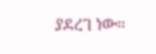ያደረገ ነው፡፡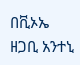በቪኦኤ ዘጋቢ አንተኒ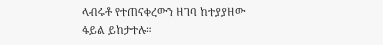ላብሩቶ የተጠናቀረውን ዘገባ ከተያያዘው ፋይል ይከታተሉ።